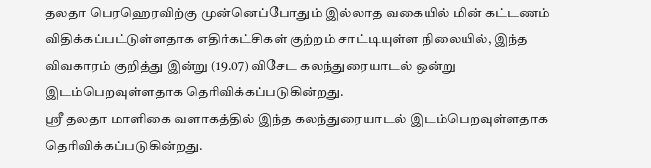தலதா பெரஹெரவிற்கு முன்னெப்போதும் இல்லாத வகையில் மின் கட்டணம் விதிக்கப்பட்டுள்ளதாக எதிர்கட்சிகள் குற்றம் சாட்டியுள்ள நிலையில், இந்த விவகாரம் குறித்து இன்று (19.07) விசேட கலந்துரையாடல் ஒன்று இடம்பெறவுள்ளதாக தெரிவிக்கப்படுகின்றது.
ஸ்ரீ தலதா மாளிகை வளாகத்தில் இந்த கலந்துரையாடல் இடம்பெறவுள்ளதாக தெரிவிக்கப்படுகின்றது.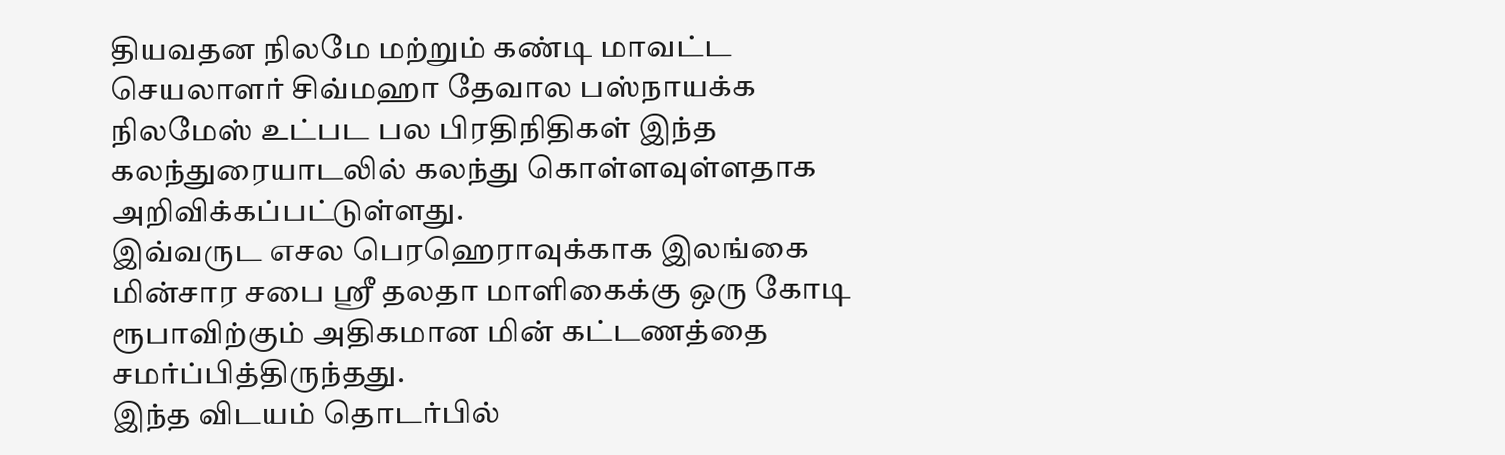தியவதன நிலமே மற்றும் கண்டி மாவட்ட செயலாளர் சிவ்மஹா தேவால பஸ்நாயக்க நிலமேஸ் உட்பட பல பிரதிநிதிகள் இந்த கலந்துரையாடலில் கலந்து கொள்ளவுள்ளதாக அறிவிக்கப்பட்டுள்ளது.
இவ்வருட எசல பெரஹெராவுக்காக இலங்கை மின்சார சபை ஸ்ரீ தலதா மாளிகைக்கு ஒரு கோடி ரூபாவிற்கும் அதிகமான மின் கட்டணத்தை சமர்ப்பித்திருந்தது.
இந்த விடயம் தொடர்பில்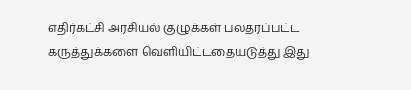எதிர்கட்சி அரசியல் குழுக்கள் பலதரப்பட்ட கருத்துக்களை வெளியிட்டதையடுத்து இது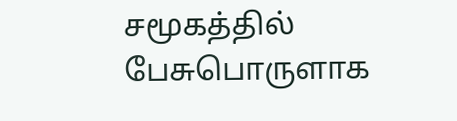சமூகத்தில் பேசுபொருளாக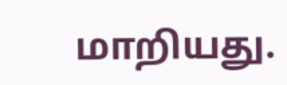மாறியது.